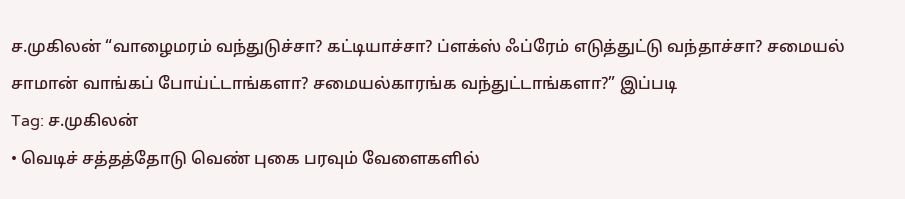ச.முகிலன் “வாழைமரம் வந்துடுச்சா? கட்டியாச்சா? ப்ளக்ஸ் ஃப்ரேம் எடுத்துட்டு வந்தாச்சா? சமையல் சாமான் வாங்கப் போய்ட்டாங்களா? சமையல்காரங்க வந்துட்டாங்களா?” இப்படி
Tag: ச.முகிலன்
• வெடிச் சத்தத்தோடு வெண் புகை பரவும் வேளைகளில்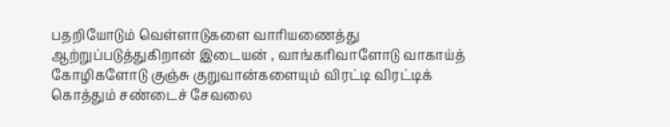பதறியோடும் வெள்ளாடுகளை வாரியணைத்து ஆற்றுப்படுத்துகிறான் இடையன் , வாங்கரிவாளோடு வாகாய்த்
கோழிகளோடு குஞ்சு குறுவான்களையும் விரட்டி விரட்டிக் கொத்தும் சண்டைச் சேவலை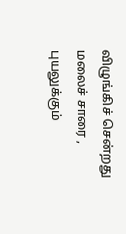விழுங்கிச் சென்றது மலைச் சாரை , புயலுக்கும்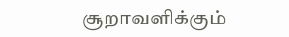சூறாவளிக்கும்